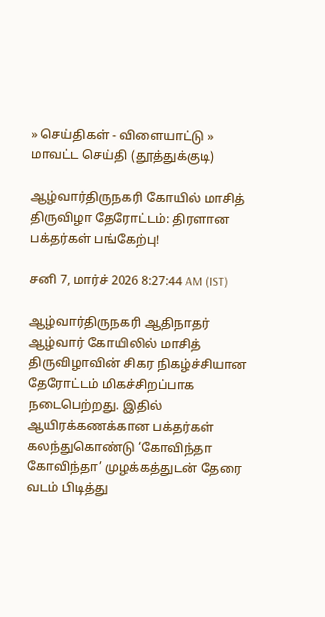» செய்திகள் - விளையாட்டு » மாவட்ட செய்தி (தூத்துக்குடி)

ஆழ்வார்திருநகரி கோயில் மாசித் திருவிழா தேரோட்டம்: திரளான பக்தர்கள் பங்கேற்பு!

சனி 7, மார்ச் 2026 8:27:44 AM (IST)

ஆழ்வார்திருநகரி ஆதிநாதர் ஆழ்வார் கோயிலில் மாசித் திருவிழாவின் சிகர நிகழ்ச்சியான தேரோட்டம் மிகச்சிறப்பாக நடைபெற்றது. இதில் ஆயிரக்கணக்கான பக்தர்கள் கலந்துகொண்டு ‘கோவிந்தா கோவிந்தா’ முழக்கத்துடன் தேரை வடம் பிடித்து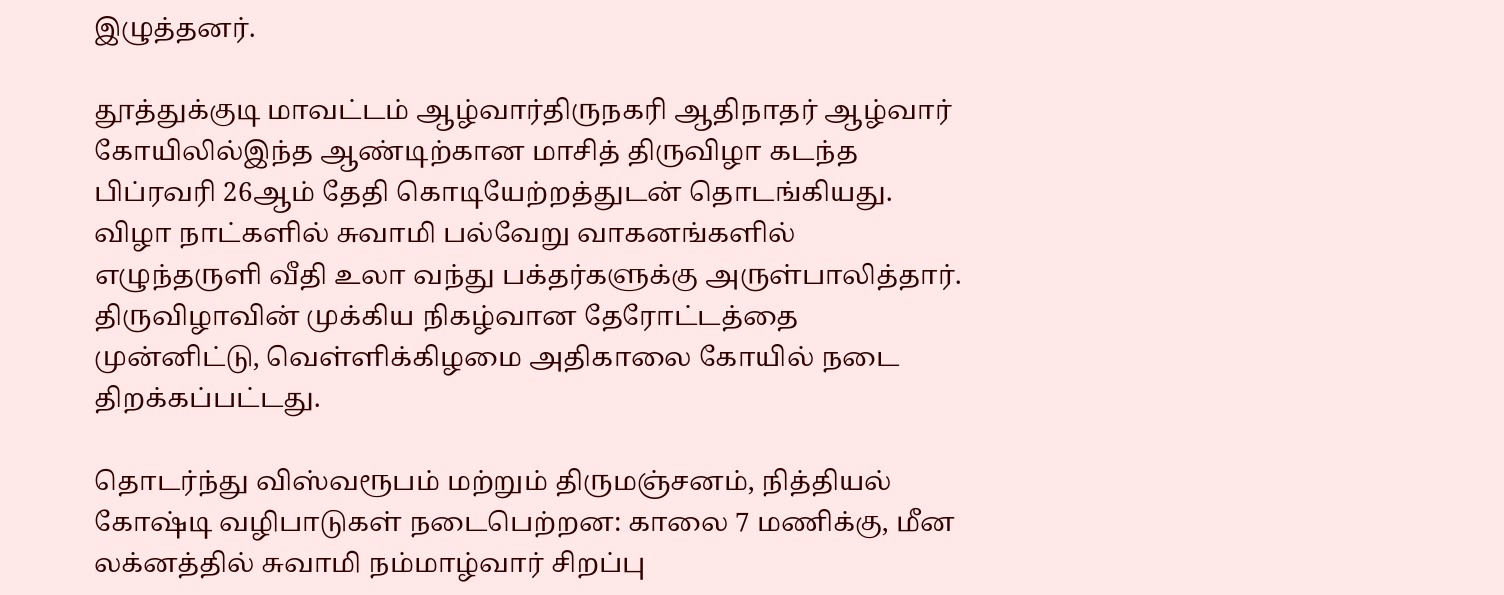இழுத்தனர்.

தூத்துக்குடி மாவட்டம் ஆழ்வார்திருநகரி ஆதிநாதர் ஆழ்வார் கோயிலில்இந்த ஆண்டிற்கான மாசித் திருவிழா கடந்த பிப்ரவரி 26ஆம் தேதி கொடியேற்றத்துடன் தொடங்கியது. விழா நாட்களில் சுவாமி பல்வேறு வாகனங்களில் எழுந்தருளி வீதி உலா வந்து பக்தர்களுக்கு அருள்பாலித்தார். திருவிழாவின் முக்கிய நிகழ்வான தேரோட்டத்தை முன்னிட்டு, வெள்ளிக்கிழமை அதிகாலை கோயில் நடை திறக்கப்பட்டது.

தொடர்ந்து விஸ்வரூபம் மற்றும் திருமஞ்சனம், நித்தியல் கோஷ்டி வழிபாடுகள் நடைபெற்றன: காலை 7 மணிக்கு, மீன லக்னத்தில் சுவாமி நம்மாழ்வார் சிறப்பு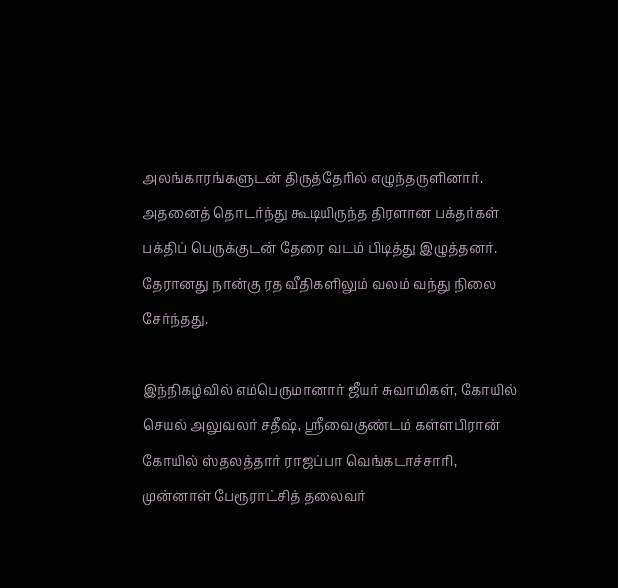அலங்காரங்களுடன் திருத்தேரில் எழுந்தருளினார். அதனைத் தொடர்ந்து கூடியிருந்த திரளான பக்தர்கள் பக்திப் பெருக்குடன் தேரை வடம் பிடித்து இழுத்தனர். தேரானது நான்கு ரத வீதிகளிலும் வலம் வந்து நிலை சேர்ந்தது.

இந்நிகழ்வில் எம்பெருமானார் ஜீயர் சுவாமிகள், கோயில் செயல் அலுவலர் சதீஷ், ஸ்ரீவைகுண்டம் கள்ளபிரான் கோயில் ஸ்தலத்தார் ராஜப்பா வெங்கடாச்சாரி, முன்னாள் பேரூராட்சித் தலைவர்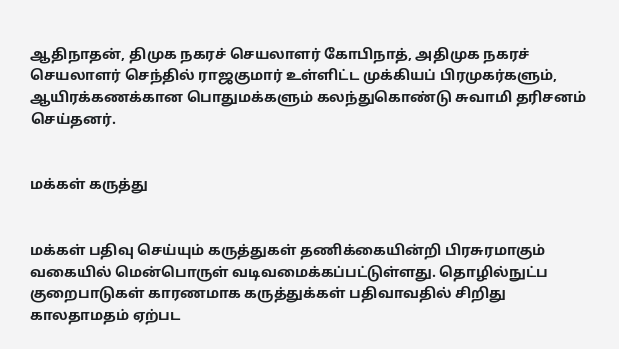ஆதிநாதன், திமுக நகரச் செயலாளர் கோபிநாத், அதிமுக நகரச் செயலாளர் செந்தில் ராஜகுமார் உள்ளிட்ட முக்கியப் பிரமுகர்களும், ஆயிரக்கணக்கான பொதுமக்களும் கலந்துகொண்டு சுவாமி தரிசனம் செய்தனர்.


மக்கள் கருத்து


மக்கள் பதிவு செய்யும் கருத்துகள் தணிக்கையின்றி பிரசுரமாகும் வகையில் மென்பொருள் வடிவமைக்கப்பட்டுள்ளது. தொழில்நுட்ப குறைபாடுகள் காரணமாக கருத்துக்கள் பதிவாவதில் சிறிது காலதாமதம் ஏற்பட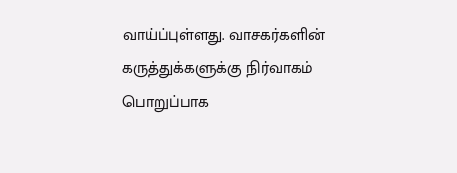வாய்ப்புள்ளது. வாசகர்களின் கருத்துக்களுக்கு நிர்வாகம் பொறுப்பாக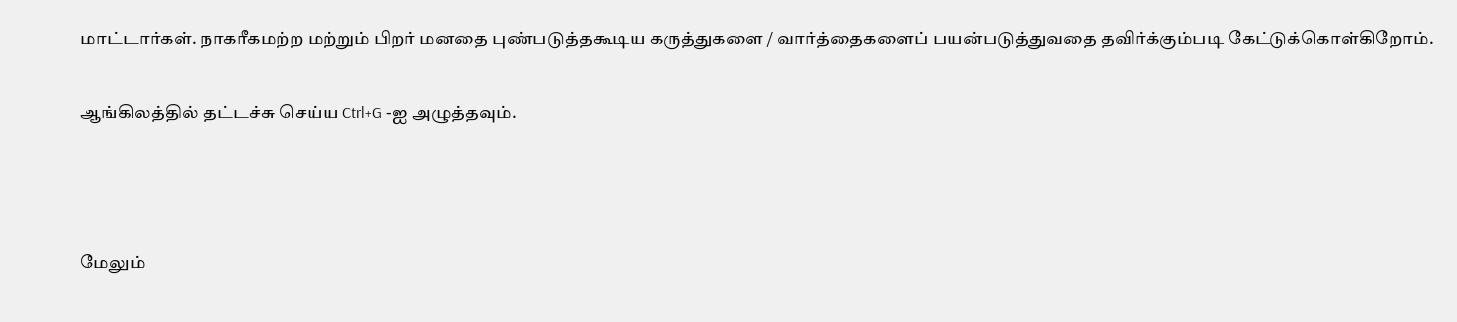மாட்டார்கள். நாகரீகமற்ற மற்றும் பிறர் மனதை புண்படுத்தகூடிய கருத்துகளை / வார்த்தைகளைப் பயன்படுத்துவதை தவிர்க்கும்படி கேட்டுக்கொள்கிறோம்.

ஆங்கிலத்தில் தட்டச்சு செய்ய Ctrl+G -ஐ அழுத்தவும்.



மேலும்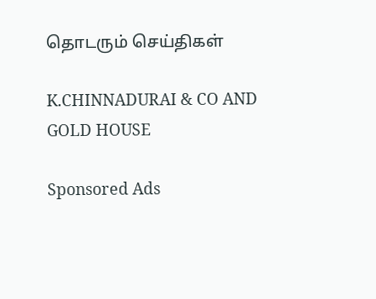தொடரும் செய்திகள்

K.CHINNADURAI & CO AND GOLD HOUSE

Sponsored Ads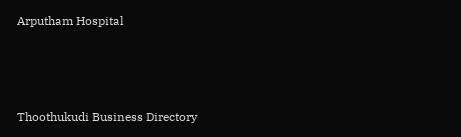Arputham Hospital



Thoothukudi Business Directory